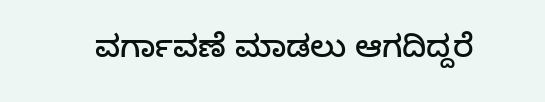ವರ್ಗಾವಣೆ ಮಾಡಲು ಆಗದಿದ್ದರೆ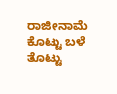ರಾಜೀನಾಮೆ ಕೊಟ್ಟು ಬಳೆ ತೊಟ್ಟು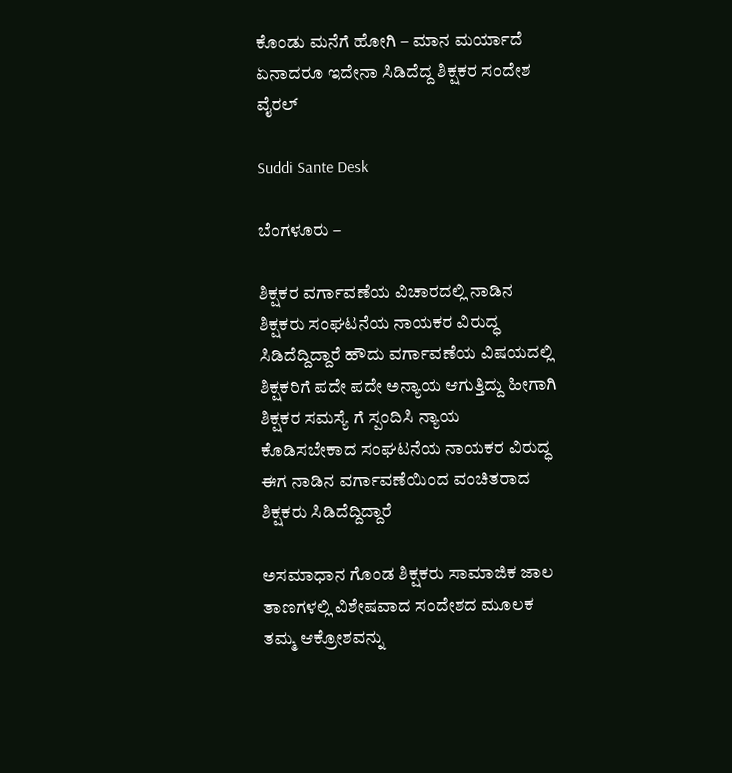ಕೊಂಡು ಮನೆಗೆ ಹೋಗಿ – ಮಾನ ಮರ್ಯಾದೆ ಏನಾದರೂ ಇದೇನಾ ಸಿಡಿದೆದ್ದ ಶಿಕ್ಷಕರ ಸಂದೇಶ ವೈರಲ್

Suddi Sante Desk

ಬೆಂಗಳೂರು –

ಶಿಕ್ಷಕರ ವರ್ಗಾವಣೆಯ ವಿಚಾರದಲ್ಲಿ ನಾಡಿನ ಶಿಕ್ಷಕರು ಸಂಘಟನೆಯ ನಾಯಕರ ವಿರುದ್ಧ ಸಿಡಿದೆದ್ದಿದ್ದಾರೆ‌ ಹೌದು ವರ್ಗಾವಣೆಯ ವಿಷಯದಲ್ಲಿ ಶಿಕ್ಷಕರಿಗೆ ಪದೇ ಪದೇ ಅನ್ಯಾಯ ಆಗುತ್ತಿದ್ದು ಹೀಗಾಗಿ ಶಿಕ್ಷಕರ ಸಮಸ್ಯೆ ಗೆ ಸ್ಪಂದಿಸಿ ನ್ಯಾಯ ಕೊಡಿಸಬೇಕಾದ ಸಂಘಟನೆಯ ನಾಯಕರ ವಿರುದ್ಧ ಈಗ ನಾಡಿನ ವರ್ಗಾವಣೆಯಿಂದ ವಂಚಿತರಾದ ಶಿಕ್ಷಕರು ಸಿಡಿದೆದ್ದಿದ್ದಾರೆ‌

ಅಸಮಾಧಾನ ಗೊಂಡ ಶಿಕ್ಷಕರು ಸಾಮಾಜಿಕ ಜಾಲ ತಾಣಗಳಲ್ಲಿ ವಿಶೇಷವಾದ ಸಂದೇಶದ ಮೂಲಕ ತಮ್ಮ ಆಕ್ರೋಶವನ್ನು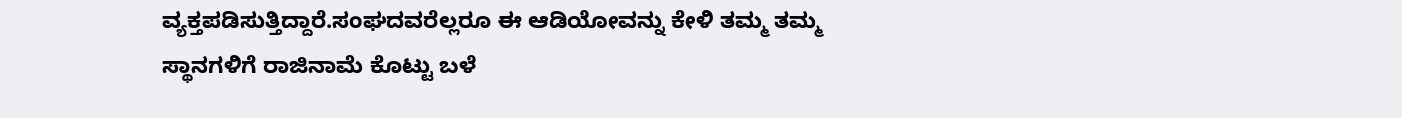ವ್ಯಕ್ತಪಡಿಸುತ್ತಿದ್ದಾರೆ.ಸಂಘದವರೆಲ್ಲರೂ ಈ ಆಡಿಯೋವನ್ನು ಕೇಳಿ ತಮ್ಮ ತಮ್ಮ ಸ್ಥಾನಗಳಿಗೆ ರಾಜಿನಾಮೆ ಕೊಟ್ಟು ಬಳೆ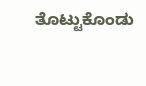ತೊಟ್ಟುಕೊಂಡು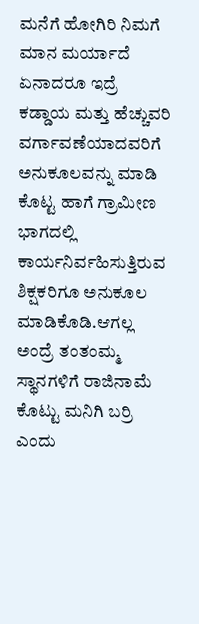ಮನೆಗೆ ಹೋಗಿರಿ ನಿಮಗೆ ಮಾನ ಮರ್ಯಾದೆ ಏನಾದರೂ ಇದ್ರೆ ಕಡ್ಡಾಯ ಮತ್ತು ಹೆಚ್ಚುವರಿ ವರ್ಗಾವಣೆಯಾದವರಿಗೆ ಅನುಕೂಲವನ್ನು ಮಾಡಿ ಕೊಟ್ಟ ಹಾಗೆ ಗ್ರಾಮೀಣ ಭಾಗದಲ್ಲಿ ಕಾರ್ಯನಿರ್ವಹಿಸುತ್ತಿರುವ ಶಿಕ್ಷಕರಿಗೂ ಅನುಕೂಲ ಮಾಡಿಕೊಡಿ.ಆಗಲ್ಲ ಅಂದ್ರೆ ತಂತಂಮ್ಮ ಸ್ಥಾನಗಳಿಗೆ ರಾಜಿನಾಮೆ ಕೊಟ್ಟು ಮನಿಗಿ ಬರ್ರಿ ಎಂದು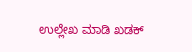ಉಲ್ಲೇಖ ಮಾಡಿ ಖಡಕ್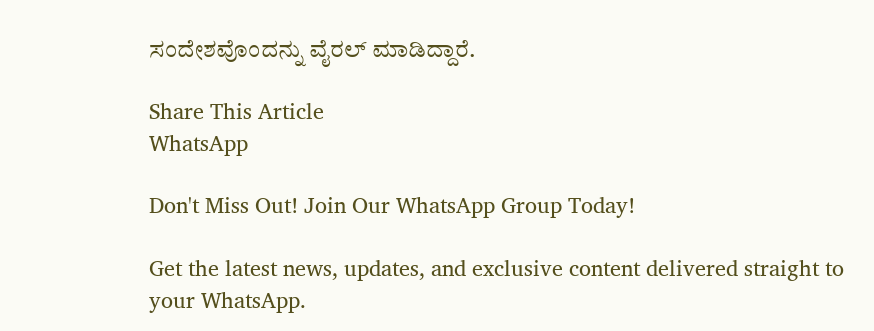ಸಂದೇಶವೊಂದನ್ನು ವೈರಲ್ ಮಾಡಿದ್ದಾರೆ.

Share This Article
WhatsApp

Don't Miss Out! Join Our WhatsApp Group Today!

Get the latest news, updates, and exclusive content delivered straight to your WhatsApp.